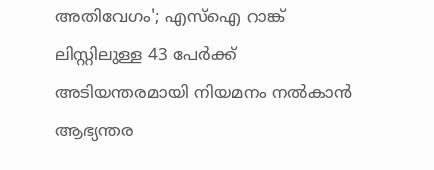അതിവേഗം'; എസ്ഐ റാങ്ക് ലിസ്റ്റിലുള്ള 43 പേര്‍ക്ക് അടിയന്തരമായി നിയമനം നല്‍കാന്‍ ആഭ്യന്തര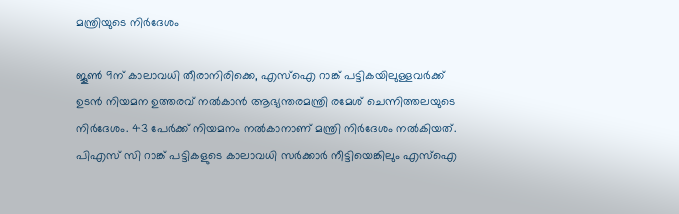മന്ത്രിയുടെ നിര്‍ദേശം

ജൂണ്‍ 9ന് കാലാവധി തീരാനിരിക്കെ, എസ്‌ഐ റാങ്ക് പട്ടികയിലുള്ളവര്‍ക്ക് ഉടന്‍ നിയമന ഉത്തരവ് നല്‍കാന്‍ ആഭ്യന്തരമന്ത്രി രമേശ് ചെന്നിത്തലയുടെ നിര്‍ദേശം. 43 പേര്‍ക്ക് നിയമനം നല്‍കാനാണ് മന്ത്രി നിര്‍ദേശം നല്‍കിയത്. പിഎസ് സി റാങ്ക് പട്ടികളുടെ കാലാവധി സര്‍ക്കാര്‍ നീട്ടിയെങ്കിലും എസ്‌ഐ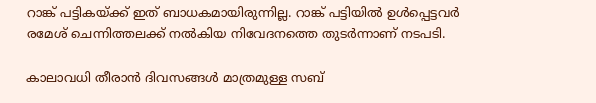റാങ്ക് പട്ടികയ്ക്ക് ഇത് ബാധകമായിരുന്നില്ല. റാങ്ക് പട്ടിയില്‍ ഉള്‍പ്പെട്ടവര്‍ രമേശ് ചെന്നിത്തലക്ക് നല്‍കിയ നിവേദനത്തെ തുടര്‍ന്നാണ് നടപടി.

കാലാവധി തീരാന്‍ ദിവസങ്ങള്‍ മാത്രമുള്ള സബ്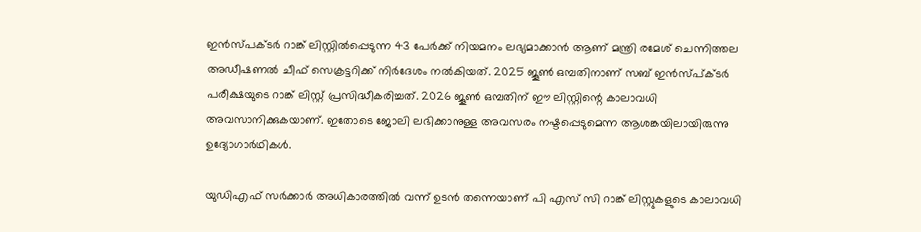ഇന്‍സ്പക്ടര്‍ റാങ്ക് ലിസ്റ്റില്‍പ്പെടുന്ന 43 പേര്‍ക്ക് നിയമനം ലഭ്യമാക്കാന്‍ ആണ് മന്ത്രി രമേശ് ചെന്നിത്തല അഡീഷണല്‍ ചീഫ് സെക്രട്ടറിക്ക് നിര്‍ദേശം നല്‍കിയത്. 2025 ജൂണ്‍ ഒമ്പതിനാണ് സബ് ഇന്‍സ്പ്ക്ടര്‍ പരീക്ഷയുടെ റാങ്ക് ലിസ്റ്റ് പ്രസിദ്ധീകരിച്ചത്. 2026 ജൂണ്‍ ഒമ്പതിന് ഈ ലിസ്റ്റിന്റെ കാലാവധി അവസാനിക്കുകയാണ്. ഇതോടെ ജോലി ലഭിക്കാനുള്ള അവസരം നഷ്ടപ്പെടുമെന്ന ആശങ്കയിലായിരുന്നു ഉദ്യോഗാര്‍ഥികള്‍.

യുഡിഎഫ് സര്‍ക്കാര്‍ അധികാരത്തില്‍ വന്ന് ഉടന്‍ തന്നെയാണ് പി എസ് സി റാങ്ക് ലിസ്റ്റുകളുടെ കാലാവധി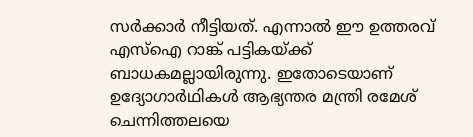സര്‍ക്കാര്‍ നീട്ടിയത്. എന്നാല്‍ ഈ ഉത്തരവ് എസ്‌ഐ റാങ്ക് പട്ടികയ്ക്ക് ബാധകമല്ലായിരുന്നു. ഇതോടെയാണ് ഉദ്യോഗാര്‍ഥികള്‍ ആഭ്യന്തര മന്ത്രി രമേശ് ചെന്നിത്തലയെ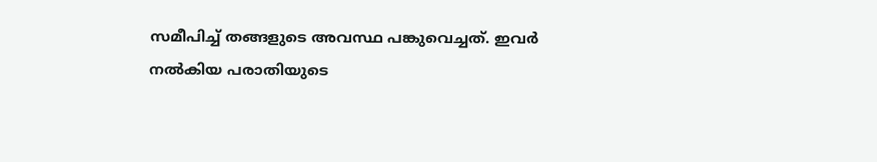സമീപിച്ച് തങ്ങളുടെ അവസ്ഥ പങ്കുവെച്ചത്. ഇവര്‍ നല്‍കിയ പരാതിയുടെ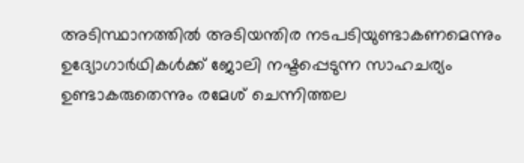അടിസ്ഥാനത്തില്‍ അടിയന്തിര നടപടിയുണ്ടാകണമെന്നും ഉദ്യോഗാര്‍ഥികള്‍ക്ക് ജോലി നഷ്ടപ്പെടുന്ന സാഹചര്യം ഉണ്ടാകരുതെന്നും രമേശ് ചെന്നിത്തല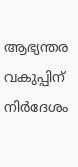ആഭ്യന്തര വകുപ്പിന് നിര്‍ദേശം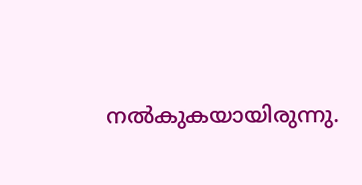നല്‍കുകയായിരുന്നു.